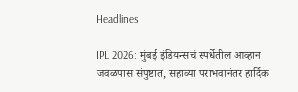Headlines

IPL 2026: मुंबई इंडियन्सचं स्पर्धेतील आव्हान जवळपास संपुष्टात, सहाव्या पराभवानंतर हार्दिक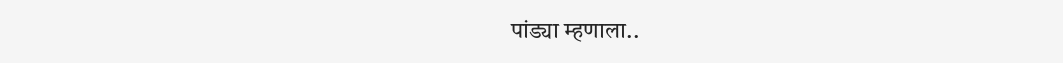पांड्या म्हणाला..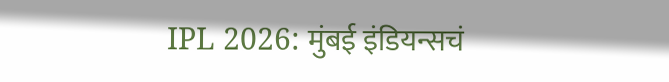IPL 2026: मुंबई इंडियन्सचं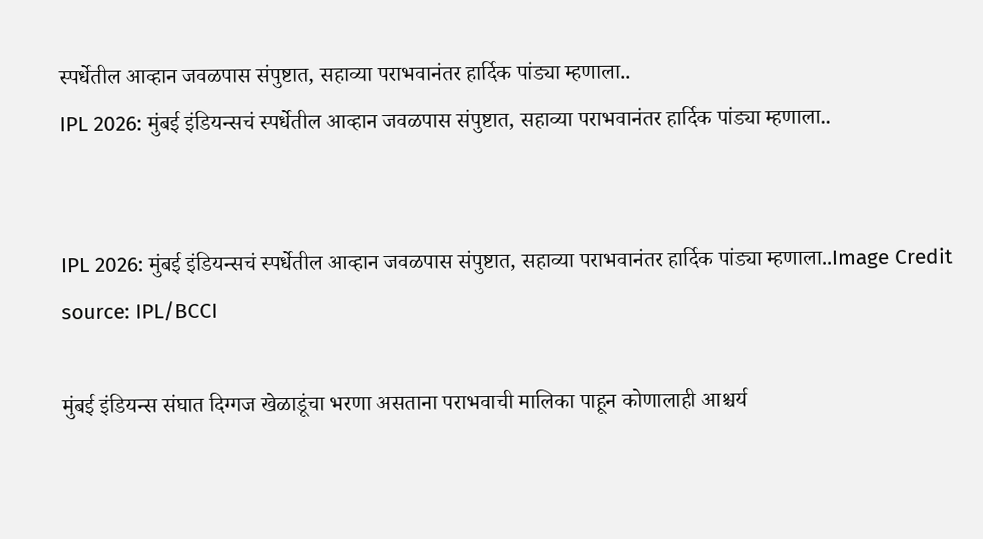स्पर्धेतील आव्हान जवळपास संपुष्टात, सहाव्या पराभवानंतर हार्दिक पांड्या म्हणाला..
IPL 2026: मुंबई इंडियन्सचं स्पर्धेतील आव्हान जवळपास संपुष्टात, सहाव्या पराभवानंतर हार्दिक पांड्या म्हणाला..


IPL 2026: मुंबई इंडियन्सचं स्पर्धेतील आव्हान जवळपास संपुष्टात, सहाव्या पराभवानंतर हार्दिक पांड्या म्हणाला..Image Credit source: IPL/BCCI

मुंबई इंडियन्स संघात दिग्गज खेळाडूंचा भरणा असताना पराभवाची मालिका पाहून कोणालाही आश्चर्य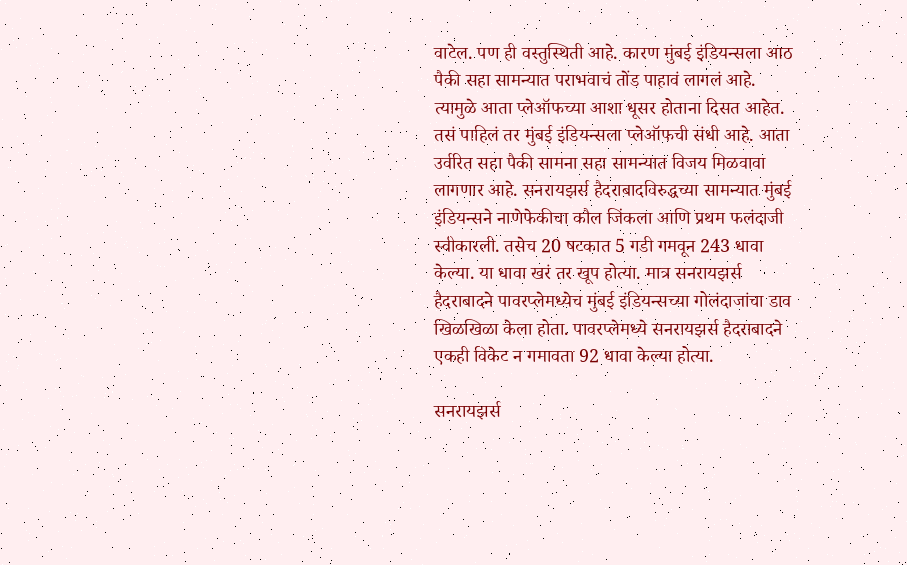वाटेल. पण ही वस्तुस्थिती आहे. कारण मुंबई इंडियन्सला आठ पैकी सहा सामन्यात पराभवाचं तोंड पाहावं लागलं आहे. त्यामुळे आता प्लेऑफच्या आशा धूसर होताना दिसत आहेत. तसं पाहिलं तर मुंबई इंडियन्सला प्लेऑफची संधी आहे. आता उर्वरित सहा पैकी सामना सहा सामन्यात विजय मिळवावा लागणार आहे. सनरायझर्स हैदराबादविरुद्धच्या सामन्यात मुंबई इंडियन्सने नाणेफेकीचा कौल जिंकला आणि प्रथम फलंदाजी स्वीकारली. तसेच 20 षटकात 5 गडी गमवून 243 धावा केल्या. या धावा खरं तर खूप होत्या. मात्र सनरायझर्स हैदराबादने पावरप्लेमध्येच मुंबई इंडियन्सच्या गोलंदाजांचा डाव खिळखिळा केला होता. पावरप्लेमध्ये सनरायझर्स हैदराबादने एकही विकेट न गमावता 92 धावा केल्या होत्या.

सनरायझर्स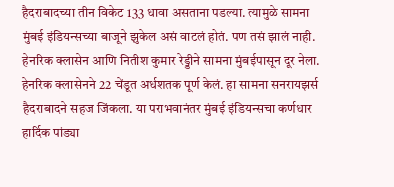हैदराबादच्या तीन विकेट 133 धावा असताना पडल्या. त्यामुळे सामना मुंबई इंडियन्सच्या बाजूने झुकेल असं वाटलं होतं. पण तसं झालं नाही. हेनरिक क्लासेन आणि नितीश कुमार रेड्डीने सामना मुंबईपासून दूर नेला. हेनरिक क्लासेनने 22 चेंडूत अर्धशतक पूर्ण केलं. हा सामना सनरायझर्स हैदराबादने सहज जिंकला. या पराभवानंतर मुंबई इंडियन्सचा कर्णधार हार्दिक पांड्या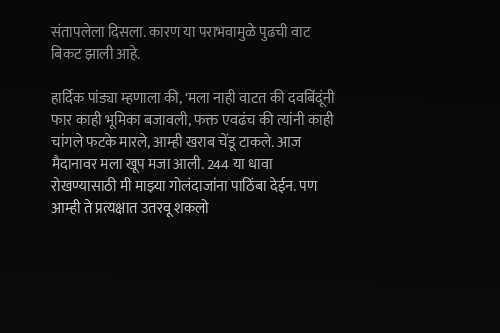संतापलेला दिसला. कारण या पराभवामुळे पुढची वाट बिकट झाली आहे.

हार्दिक पांड्या म्हणाला की, ‘मला नाही वाटत की दवबिंदूंनी फार काही भूमिका बजावली, फक्त एवढंच की त्यांनी काही चांगले फटके मारले, आम्ही खराब चेंडू टाकले. आज मैदानावर मला खूप मजा आली. 244 या धावा रोखण्यासाठी मी माझ्या गोलंदाजांना पाठिंबा देईन. पण आम्ही ते प्रत्यक्षात उतरवू शकलो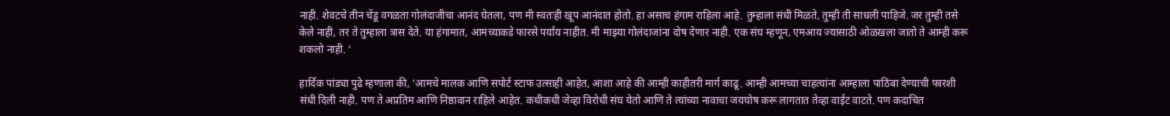नाही. शेवटचे तीन चेंडू वगळता गोलंदाजीचा आनंद घेतला, पण मी स्वतःही खूप आनंदात होतो. हा असाच हंगाम राहिला आहे. तुम्हाला संधी मिळते, तुम्ही ती साधली पाहिजे. जर तुम्ही तसे केले नाही, तर ते तुम्हाला त्रास देते. या हंगामात, आमच्याकडे फारसे पर्याय नाहीत. मी माझ्या गोलंदाजांना दोष देणार नाही. एक संघ म्हणून, एमआय ज्यासाठी ओळखला जातो ते आम्ही करू शकलो नाही. ‘

हार्दिक पांड्या पुढे म्हणाला की, ‘आमचे मालक आणि सपोर्ट स्टाफ उत्साही आहेत, आशा आहे की आम्ही काहीतरी मार्ग काढू. आम्ही आमच्या चाहत्यांना आम्हाला पाठिंबा देण्याची फारशी संधी दिली नाही. पण ते अप्रतिम आणि निष्ठावान राहिले आहेत. कधीकधी जेव्हा विरोधी संघ येतो आणि ते त्यांच्या नावाचा जयघोष करू लागतात तेव्हा वाईट वाटते. पण कदाचित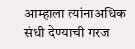आम्हाला त्यांनाअधिक संधी देण्याची गरज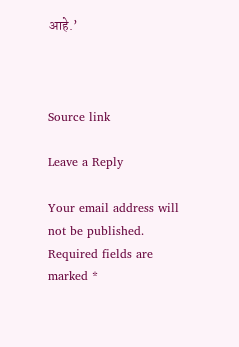आहे.’



Source link

Leave a Reply

Your email address will not be published. Required fields are marked *